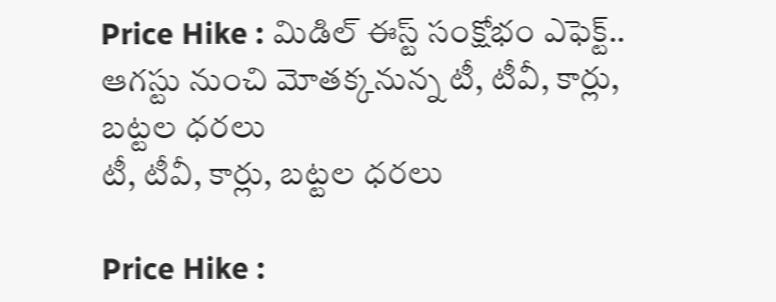Price Hike : మిడిల్ ఈస్ట్ సంక్షోభం ఎఫెక్ట్.. ఆగస్టు నుంచి మోతక్కనున్న టీ, టీవీ, కార్లు, బట్టల ధరలు
టీ, టీవీ, కార్లు, బట్టల ధరలు

Price Hike :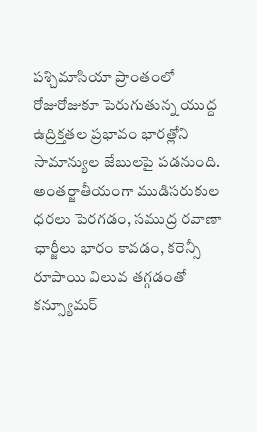పశ్చిమాసియా ప్రాంతంలో రోజురోజుకూ పెరుగుతున్న యుద్ద ఉద్రిక్తతల ప్రభావం భారత్లోని సామాన్యుల జేబులపై పడనుంది. అంతర్జాతీయంగా ముడిసరుకుల ధరలు పెరగడం, సముద్ర రవాణా ఛార్జీలు భారం కావడం, కరెన్సీ రూపాయి విలువ తగ్గడంతో కన్స్యూమర్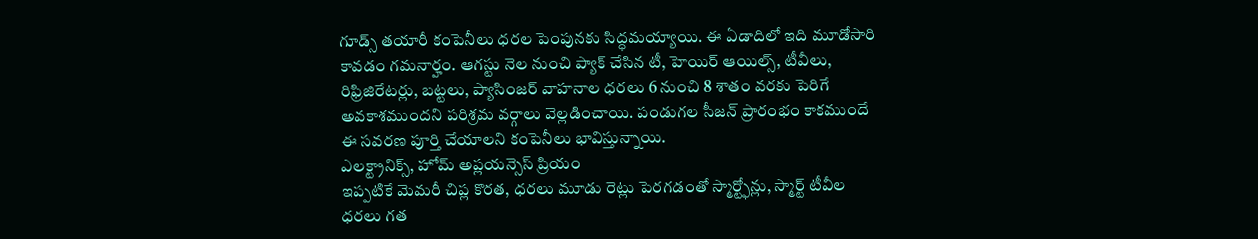గూడ్స్ తయారీ కంపెనీలు ధరల పెంపునకు సిద్ధమయ్యాయి. ఈ ఏడాదిలో ఇది మూడోసారి కావడం గమనార్హం. ఆగస్టు నెల నుంచి ప్యాక్ చేసిన టీ, హెయిర్ ఆయిల్స్, టీవీలు, రిఫ్రిజిరేటర్లు, బట్టలు, ప్యాసింజర్ వాహనాల ధరలు 6 నుంచి 8 శాతం వరకు పెరిగే అవకాశముందని పరిశ్రమ వర్గాలు వెల్లడించాయి. పండుగల సీజన్ ప్రారంభం కాకముందే ఈ సవరణ పూర్తి చేయాలని కంపెనీలు భావిస్తున్నాయి.
ఎలక్ట్రానిక్స్, హోమ్ అప్లయన్సెస్ ప్రియం
ఇప్పటికే మెమరీ చిప్ల కొరత, ధరలు మూడు రెట్లు పెరగడంతో స్మార్ట్ఫోన్లు, స్మార్ట్ టీవీల ధరలు గత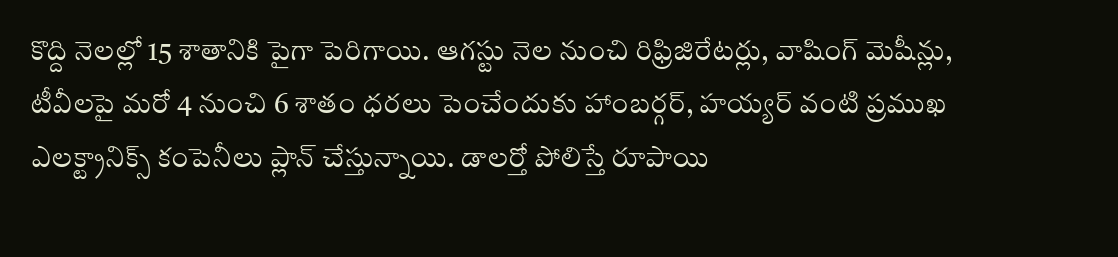కొద్ది నెలల్లో 15 శాతానికి పైగా పెరిగాయి. ఆగస్టు నెల నుంచి రిఫ్రిజిరేటర్లు, వాషింగ్ మెషీన్లు, టీవీలపై మరో 4 నుంచి 6 శాతం ధరలు పెంచేందుకు హాంబర్గర్, హయ్యర్ వంటి ప్రముఖ ఎలక్ట్రానిక్స్ కంపెనీలు ప్లాన్ చేస్తున్నాయి. డాలర్తో పోలిస్తే రూపాయి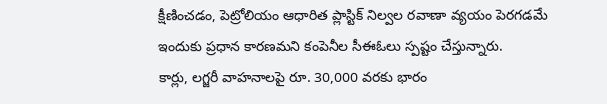క్షీణించడం, పెట్రోలియం ఆధారిత ప్లాస్టిక్ నిల్వల రవాణా వ్యయం పెరగడమే ఇందుకు ప్రధాన కారణమని కంపెనీల సీఈఓలు స్పష్టం చేస్తున్నారు.
కార్లు, లగ్జరీ వాహనాలపై రూ. 30,000 వరకు భారం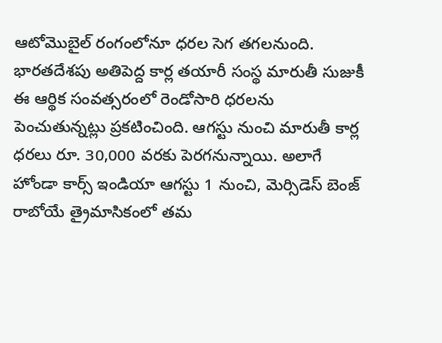ఆటోమొబైల్ రంగంలోనూ ధరల సెగ తగలనుంది. భారతదేశపు అతిపెద్ద కార్ల తయారీ సంస్థ మారుతీ సుజుకీ ఈ ఆర్థిక సంవత్సరంలో రెండోసారి ధరలను పెంచుతున్నట్లు ప్రకటించింది. ఆగస్టు నుంచి మారుతీ కార్ల ధరలు రూ. 30,000 వరకు పెరగనున్నాయి. అలాగే హోండా కార్స్ ఇండియా ఆగస్టు 1 నుంచి, మెర్సిడెస్ బెంజ్ రాబోయే త్రైమాసికంలో తమ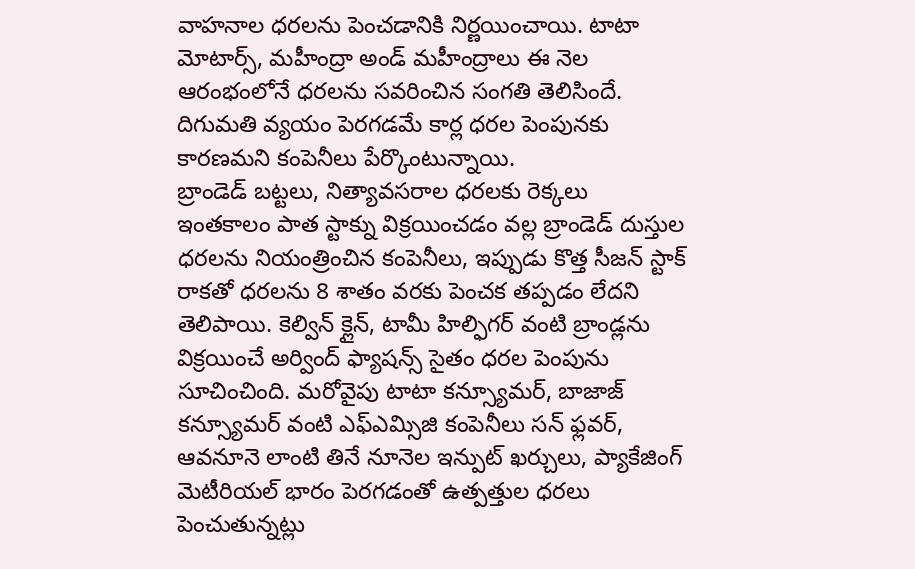వాహనాల ధరలను పెంచడానికి నిర్ణయించాయి. టాటా మోటార్స్, మహీంద్రా అండ్ మహీంద్రాలు ఈ నెల ఆరంభంలోనే ధరలను సవరించిన సంగతి తెలిసిందే. దిగుమతి వ్యయం పెరగడమే కార్ల ధరల పెంపునకు కారణమని కంపెనీలు పేర్కొంటున్నాయి.
బ్రాండెడ్ బట్టలు, నిత్యావసరాల ధరలకు రెక్కలు
ఇంతకాలం పాత స్టాక్ను విక్రయించడం వల్ల బ్రాండెడ్ దుస్తుల ధరలను నియంత్రించిన కంపెనీలు, ఇప్పుడు కొత్త సీజన్ స్టాక్ రాకతో ధరలను 8 శాతం వరకు పెంచక తప్పడం లేదని తెలిపాయి. కెల్విన్ క్లైన్, టామీ హిల్ఫిగర్ వంటి బ్రాండ్లను విక్రయించే అర్వింద్ ఫ్యాషన్స్ సైతం ధరల పెంపును సూచించింది. మరోవైపు టాటా కన్స్యూమర్, బాజాజ్ కన్స్యూమర్ వంటి ఎఫ్ఎమ్సిజి కంపెనీలు సన్ ఫ్లవర్, ఆవనూనె లాంటి తినే నూనెల ఇన్పుట్ ఖర్చులు, ప్యాకేజింగ్ మెటీరియల్ భారం పెరగడంతో ఉత్పత్తుల ధరలు పెంచుతున్నట్లు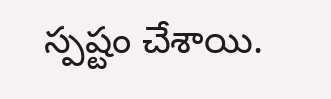స్పష్టం చేశాయి.